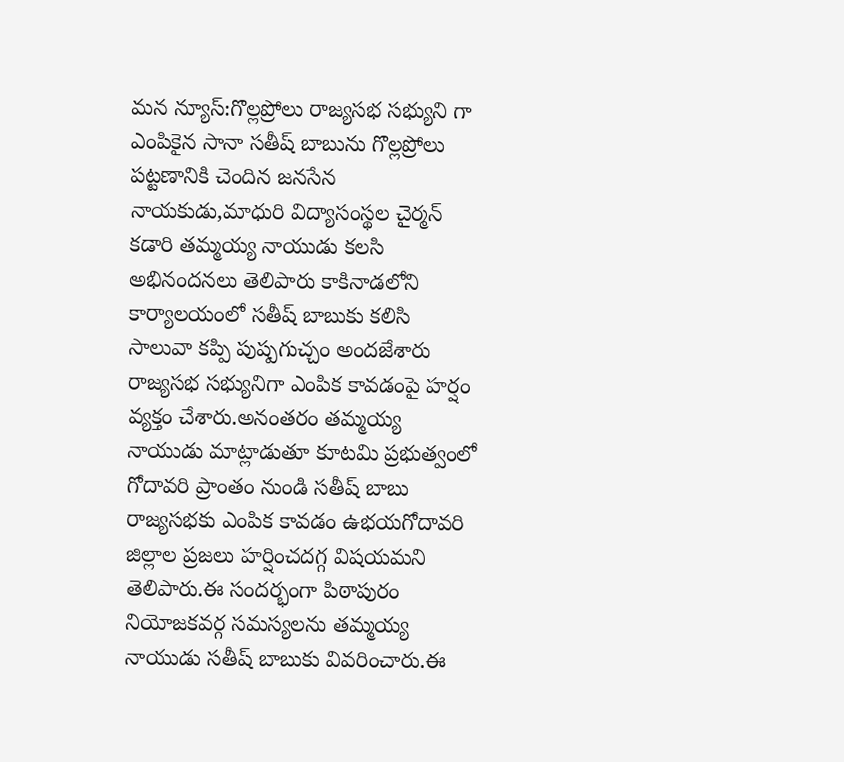మన న్యూస్:గొల్లప్రోలు రాజ్యసభ సభ్యుని గా ఎంపికైన సానా సతీష్ బాబును గొల్లప్రోలు పట్టణానికి చెందిన జనసేన నాయకుడు,మాధురి విద్యాసంస్థల చైర్మన్ కడారి తమ్మయ్య నాయుడు కలసి అభినందనలు తెలిపారు కాకినాడలోని కార్యాలయంలో సతీష్ బాబుకు కలిసి సాలువా కప్పి పుష్పగుచ్చం అందజేశారు రాజ్యసభ సభ్యునిగా ఎంపిక కావడంపై హర్షం వ్యక్తం చేశారు.అనంతరం తమ్మయ్య నాయుడు మాట్లాడుతూ కూటమి ప్రభుత్వంలో గోదావరి ప్రాంతం నుండి సతీష్ బాబు రాజ్యసభకు ఎంపిక కావడం ఉభయగోదావరి జిల్లాల ప్రజలు హర్షించదగ్గ విషయమని తెలిపారు.ఈ సందర్భంగా పిఠాపురం నియోజకవర్గ సమస్యలను తమ్మయ్య నాయుడు సతీష్ బాబుకు వివరించారు.ఈ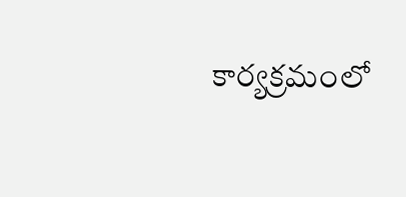కార్యక్రమంలో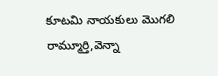కూటమి నాయకులు మొగలి రామ్మూర్తి,వెన్నా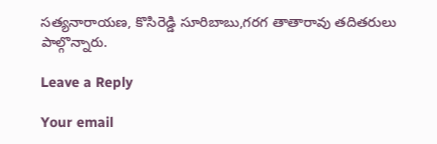సత్యనారాయణ, కొసిరెడ్డి సూరిబాబు,గరగ తాతారావు తదితరులు పాల్గొన్నారు.

Leave a Reply

Your email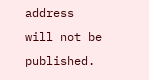address will not be published.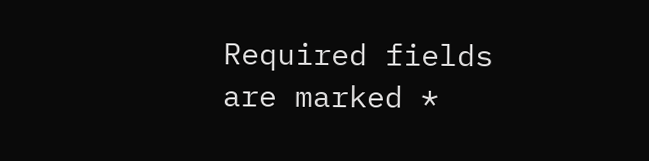Required fields are marked *